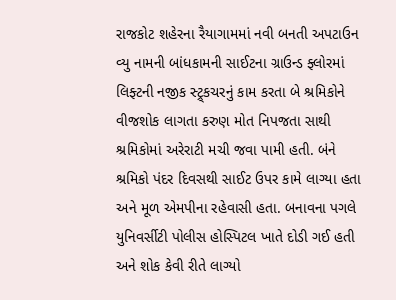રાજકોટ શહેરના રૈયાગામમાં નવી બનતી અપટાઉન વ્યુ નામની બાંધકામની સાઈટના ગ્રાઉન્ડ ફ્લોરમાં લિફ્ટની નજીક સ્ટ્ર્કચરનું કામ કરતા બે શ્રમિકોને વીજશોક લાગતા કરુણ મોત નિપજતા સાથી શ્રમિકોમાં અરેરાટી મચી જવા પામી હતી. બંને શ્રમિકો પંદર દિવસથી સાઈટ ઉપર કામે લાગ્યા હતા અને મૂળ એમપીના રહેવાસી હતા. બનાવના પગલે યુનિવર્સીટી પોલીસ હોસ્પિટલ ખાતે દોડી ગઈ હતી અને શોક કેવી રીતે લાગ્યો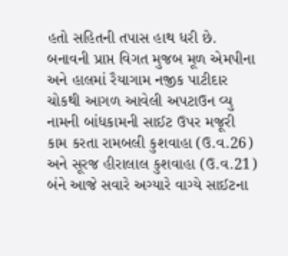હતો સહિતની તપાસ હાથ ધરી છે.
બનાવની પ્રાપ્ત વિગત મુજબ મૂળ એમપીના અને હાલમાં રૈયાગામ નજીક પાટીદાર ચોકથી આગળ આવેલી અપટાઉન વ્યુ નામની બાંધકામની સાઈટ ઉપર મજૂરી કામ કરતા રામબલી કુશવાહા (ઉ.વ.26) અને સૂરજ હીરાલાલ કુશવાહા (ઉ.વ.21) બંને આજે સવારે અગ્યારે વાગ્યે સાઈટના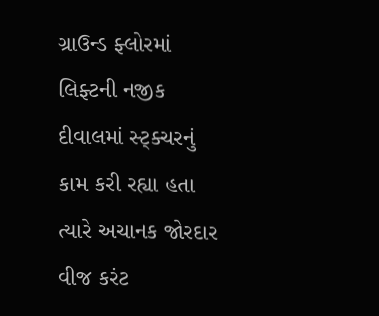ગ્રાઉન્ડ ફ્લોરમાં લિફ્ટની નજીક દીવાલમાં સ્ટ્ક્ચરનું કામ કરી રહ્યા હતા ત્યારે અચાનક જોરદાર વીજ કરંટ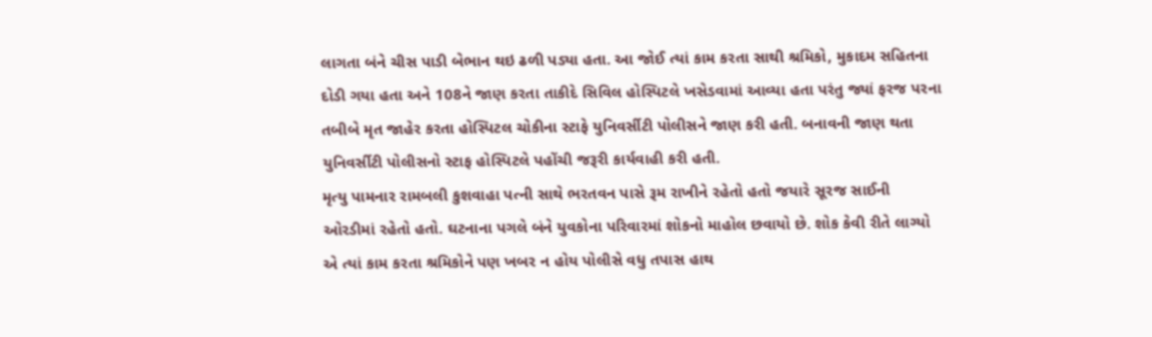લાગતા બંને ચીસ પાડી બેભાન થઇ ઢળી પડ્યા હતા. આ જોઈ ત્યાં કામ કરતા સાથી શ્રમિકો, મુકાદમ સહિતના દોડી ગયા હતા અને 108ને જાણ કરતા તાકીદે સિવિલ હોસ્પિટલે ખસેડવામાં આવ્યા હતા પરંતુ જ્યાં ફરજ પરના તબીબે મૃત જાહેર કરતા હોસ્પિટલ ચોકીના સ્ટાફે યુનિવર્સીટી પોલીસને જાણ કરી હતી. બનાવની જાણ થતા યુનિવર્સીટી પોલીસનો સ્ટાફ હોસ્પિટલે પહોંચી જરૂરી કાર્યવાહી કરી હતી.
મૃત્યુ પામનાર રામબલી કુશવાહા પત્ની સાથે ભરતવન પાસે રૂમ રાખીને રહેતો હતો જયારે સૂરજ સાઈની ઓરડીમાં રહેતો હતો. ઘટનાના પગલે બંને યુવકોના પરિવારમાં શોકનો માહોલ છવાયો છે. શોક કેવી રીતે લાગ્યો એ ત્યાં કામ કરતા શ્રમિકોને પણ ખબર ન હોય પોલીસે વધુ તપાસ હાથ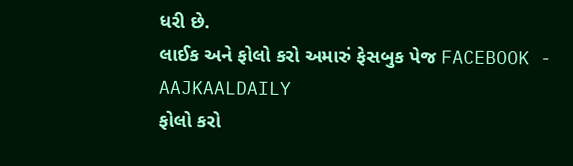ધરી છે.
લાઈક અને ફોલો કરો અમારું ફેસબુક પેજ FACEBOOK - AAJKAALDAILY
ફોલો કરો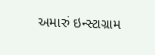અમારું ઇન્સ્ટાગ્રામ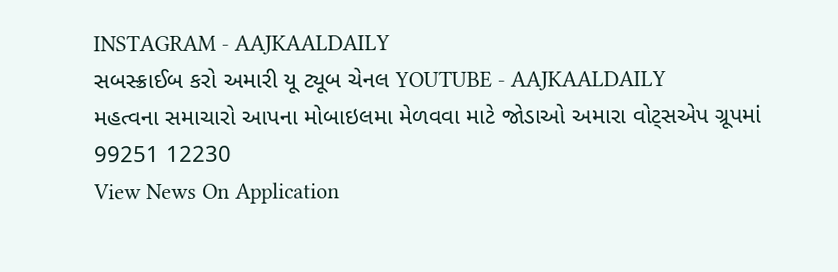INSTAGRAM - AAJKAALDAILY
સબસ્ક્રાઈબ કરો અમારી યૂ ટ્યૂબ ચેનલ YOUTUBE - AAJKAALDAILY
મહત્વના સમાચારો આપના મોબાઇલમા મેળવવા માટે જોડાઓ અમારા વોટ્સએપ ગ્રૂપમાં 99251 12230
View News On Application